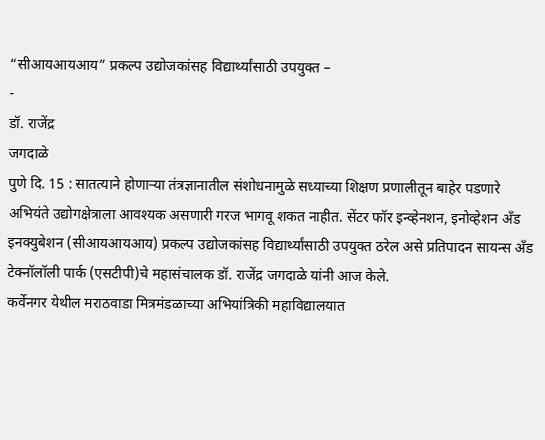“सीआयआयआय” प्रकल्प उद्योजकांसह विद्यार्थ्यांसाठी उपयुक्त –
-
डॉ. राजेंद्र
जगदाळे
पुणे दि. 15 : सातत्याने होणाऱ्या तंत्रज्ञानातील संशोधनामुळे सध्याच्या शिक्षण प्रणालीतून बाहेर पडणारे अभियंते उद्योगक्षेत्राला आवश्यक असणारी गरज भागवू शकत नाहीत. सेंटर फॉर इन्व्हेनशन, इनोव्हेशन अँड इनक्युबेशन (सीआयआयआय) प्रकल्प उद्योजकांसह विद्यार्थ्यांसाठी उपयुक्त ठरेल असे प्रतिपादन सायन्स अँड टेक्नॉलॉली पार्क (एसटीपी)चे महासंचालक डॉ. राजेंद्र जगदाळे यांनी आज केले.
कर्वेनगर येथील मराठवाडा मित्रमंडळाच्या अभियांत्रिकी महाविद्यालयात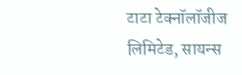टाटा टेक्नॉलॉजीज लिमिटेड, सायन्स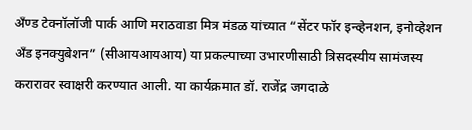अँण्ड टेक्नॉलॉजी पार्क आणि मराठवाडा मित्र मंडळ यांच्यात “सेंटर फॉर इन्व्हेनशन, इनोव्हेशन अँड इनक्युबेशन” (सीआयआयआय) या प्रकल्पाच्या उभारणीसाठी त्रिसदस्यीय सामंजस्य करारावर स्वाक्षरी करण्यात आली. या कार्यक्रमात डॉ. राजेंद्र जगदाळे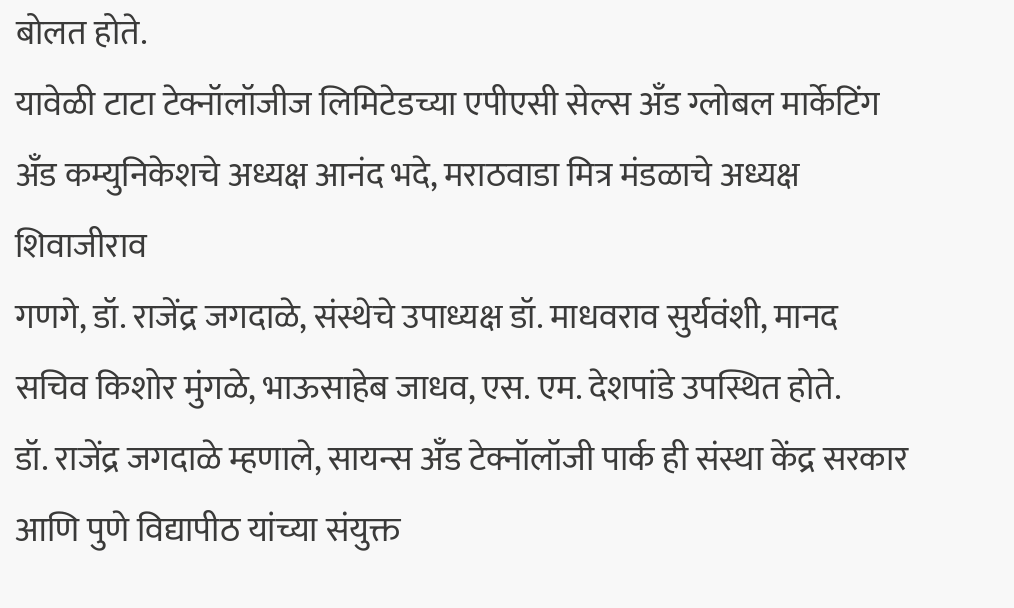बोलत होते.
यावेळी टाटा टेक्नॉलॉजीज लिमिटेडच्या एपीएसी सेल्स अँड ग्लोबल मार्केटिंग अँड कम्युनिकेशचे अध्यक्ष आनंद भदे, मराठवाडा मित्र मंडळाचे अध्यक्ष शिवाजीराव
गणगे, डॉ. राजेंद्र जगदाळे, संस्थेचे उपाध्यक्ष डॉ. माधवराव सुर्यवंशी, मानद सचिव किशोर मुंगळे, भाऊसाहेब जाधव, एस. एम. देशपांडे उपस्थित होते.
डॉ. राजेंद्र जगदाळे म्हणाले, सायन्स अँड टेक्नॉलॉजी पार्क ही संस्था केंद्र सरकार आणि पुणे विद्यापीठ यांच्या संयुक्त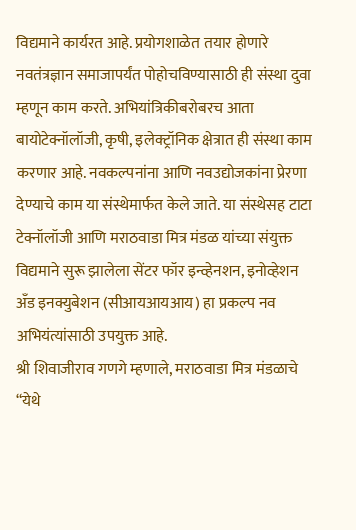विद्यमाने कार्यरत आहे. प्रयोगशाळेत तयार होणारे नवतंत्रज्ञान समाजापर्यंत पोहोचविण्यासाठी ही संस्था दुवा म्हणून काम करते. अभियांत्रिकीबरोबरच आता बायोटेक्नॉलॉजी, कृषी, इलेक्ट्रॉनिक क्षेत्रात ही संस्था काम करणार आहे. नवकल्पनांना आणि नवउद्योजकांना प्रेरणा देण्याचे काम या संस्थेमार्फत केले जाते. या संस्थेसह टाटा टेक्नॉलॉजी आणि मराठवाडा मित्र मंडळ यांच्या संयुक्त विद्यमाने सुरू झालेला सेंटर फॉर इन्व्हेनशन, इनोव्हेशन अँड इनक्युबेशन (सीआयआयआय) हा प्रकल्प नव अभियंत्यांसाठी उपयुक्त आहे.
श्री शिवाजीराव गणगे म्हणाले, मराठवाडा मित्र मंडळाचे “येथे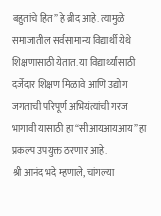बहुतांचे हित” हे ब्रीद आहे. त्यामुळे समाजातील सर्वसामान्य विद्यार्थी येथे शिक्षणासाठी येतात. या विद्यार्थ्यांसाठी दर्जेदार शिक्षण मिळावे आणि उद्योग जगताची परिपूर्ण अभियंत्यांची गरज भागावी यासाठी हा “सीआयआयआय” हा प्रकल्प उपयुक्त ठरणार आहे.
श्री आनंद भदे म्हणाले, चांगल्या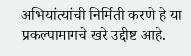अभियांत्यांची निर्मिती करणे हे या प्रकल्पामागचे खरे उद्दीष्ट आहे.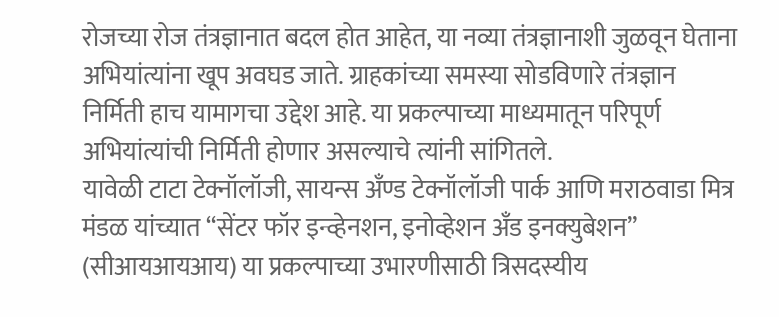रोजच्या रोज तंत्रज्ञानात बदल होत आहेत, या नव्या तंत्रज्ञानाशी जुळवून घेताना अभियांत्यांना खूप अवघड जाते. ग्राहकांच्या समस्या सोडविणारे तंत्रज्ञान निर्मिती हाच यामागचा उद्देश आहे. या प्रकल्पाच्या माध्यमातून परिपूर्ण अभियांत्यांची निर्मिती होणार असल्याचे त्यांनी सांगितले.
यावेळी टाटा टेक्नॉलॉजी, सायन्स अँण्ड टेक्नॉलॉजी पार्क आणि मराठवाडा मित्र मंडळ यांच्यात “सेंटर फॉर इन्व्हेनशन, इनोव्हेशन अँड इनक्युबेशन” (सीआयआयआय) या प्रकल्पाच्या उभारणीसाठी त्रिसदस्यीय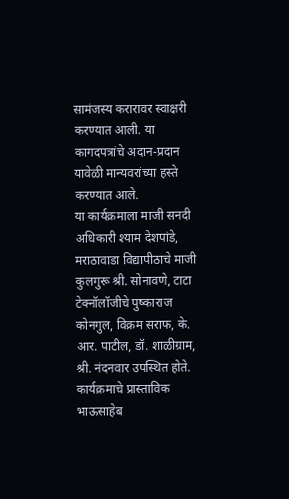सामंजस्य करारावर स्वाक्षरी करण्यात आली. या कागदपत्रांचे अदान-प्रदान यावेळी मान्यवरांच्या हस्ते करण्यात आले.
या कार्यक्रमाला माजी सनदी अधिकारी श्याम देशपांडे, मराठावाडा विद्यापीठाचे माजी कुलगुरू श्री. सोनावणे, टाटा टेक्नॉलॉजीचे पुष्काराज कोनगुल, विक्रम सराफ, के. आर. पाटील, डॉ. शाळीग्राम, श्री. नंदनवार उपस्थित होते.
कार्यक्रमाचे प्रास्ताविक भाऊसाहेब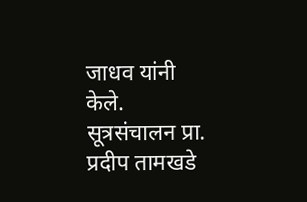जाधव यांनी केले. सूत्रसंचालन प्रा. प्रदीप तामखडे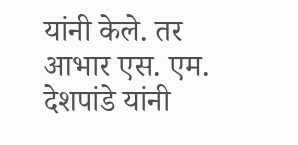यांनी केले. तर आभार एस. एम. देशपांडे यांनी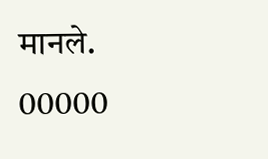मानले.
00000